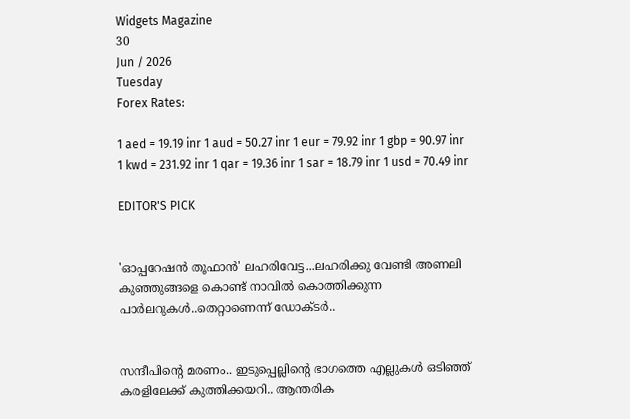Widgets Magazine
30
Jun / 2026
Tuesday
Forex Rates:

1 aed = 19.19 inr 1 aud = 50.27 inr 1 eur = 79.92 inr 1 gbp = 90.97 inr 1 kwd = 231.92 inr 1 qar = 19.36 inr 1 sar = 18.79 inr 1 usd = 70.49 inr

EDITOR'S PICK


'ഓപ്പറേഷൻ തൂഫാൻ' ലഹരിവേട്ട...ലഹരിക്കു വേണ്ടി അണലി കുഞ്ഞുങ്ങളെ കൊണ്ട് നാവിൽ കൊത്തിക്കുന്ന പാർലറുകൾ..തെറ്റാണെന്ന് ഡോക്ടർ..


സന്ദീപിന്റെ മരണം.. ഇടുപ്പെല്ലിന്റെ ഭാഗത്തെ എല്ലുകള്‍ ഒടിഞ്ഞ് കരളിലേക്ക് കുത്തിക്കയറി.. ആന്തരിക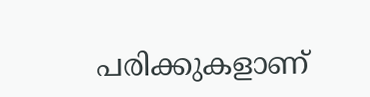പരിക്കുകളാണ്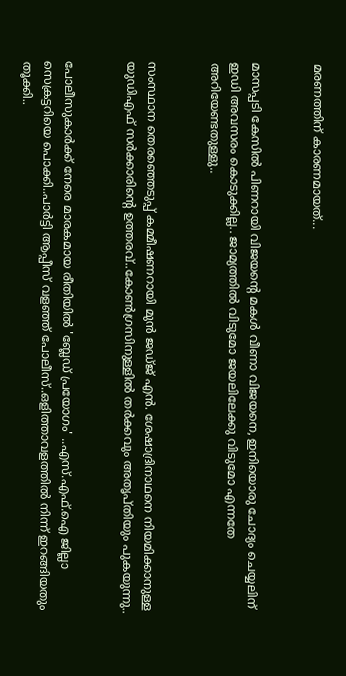മരണത്തിന് കാരണമായത്...


മാസപ്പടി കേസില്‍ പിണറായി വിജയന്റെ മകള്‍ വീണാ വിജയനെ, ഇനിയൊരു ചോദ്യം ചെയ്യലിന് ഇഡി അവസരം കൊടുക്കില്ല.. ജാമ്യത്തില്‍ വിടുമോ ജയലിലേക്കു വിടുമോ എന്നതേ അറിയേണ്ടതുള്ളു..


സംസ്ഥാന തെരഞ്ഞെടുപ്പ് കമ്മീഷണറായി മുന്‍ ജഡ്ജ് എന്‍. ശേഷാദ്രിനാഥനെ നിയമിക്കാനുള്ള യുഡിഎഫ് സര്‍ക്കാരിന്റെ ഉത്തരവ്..കോണ്‍ഗ്രസിനുള്ളില്‍ തര്‍ക്കവും അതൃപ്തിയും പുകയുന്നു..


പോലീസുകാര്‍ക്ക് നേരെ മാരകമായ രീതിയില്‍ 'ബ്ലേഡ് പ്രയോഗം' ..എസ്.എഫ്.ഐ ജില്ലാ സെക്രട്ടറിയെ പൊക്കി..പാർട്ടി ആപ്പീസ് വളഞ്ഞ് പോലീസ്..ഒളിത്താവളത്തിൽ നിന്ന് ഇറങ്ങിയതും തൂക്കി..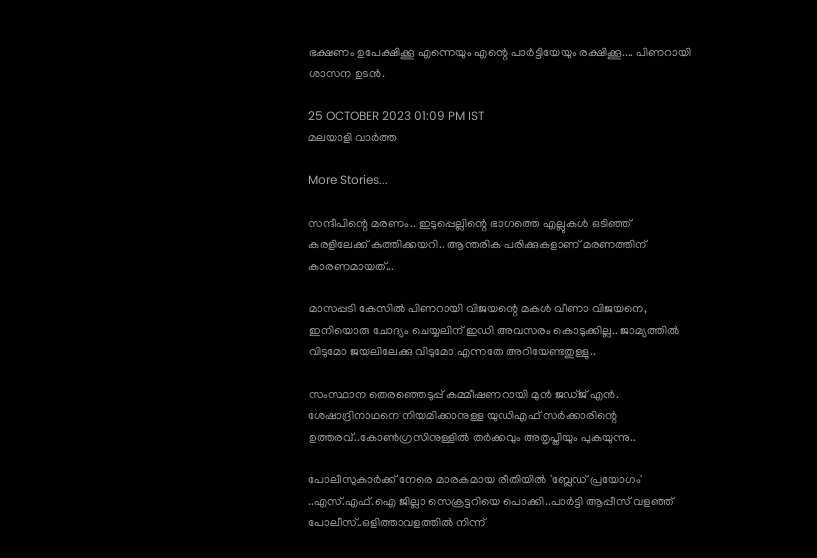ഭക്ഷണം ഉപേക്ഷിക്കൂ എന്നെയും എന്റെ പാര്‍ട്ടിയേയും രക്ഷിക്കൂ.... പിണറായി ശാസന ഉടന്‍.

25 OCTOBER 2023 01:09 PM IST
മലയാളി വാര്‍ത്ത

More Stories...

സന്ദീപിന്റെ മരണം.. ഇടുപ്പെല്ലിന്റെ ഭാഗത്തെ എല്ലുകള്‍ ഒടിഞ്ഞ് കരളിലേക്ക് കുത്തിക്കയറി.. ആന്തരിക പരിക്കുകളാണ് മരണത്തിന് കാരണമായത്...

മാസപ്പടി കേസില്‍ പിണറായി വിജയന്റെ മകള്‍ വീണാ വിജയനെ, ഇനിയൊരു ചോദ്യം ചെയ്യലിന് ഇഡി അവസരം കൊടുക്കില്ല.. ജാമ്യത്തില്‍ വിടുമോ ജയലിലേക്കു വിടുമോ എന്നതേ അറിയേണ്ടതുള്ളു..

സംസ്ഥാന തെരഞ്ഞെടുപ്പ് കമ്മീഷണറായി മുന്‍ ജഡ്ജ് എന്‍. ശേഷാദ്രിനാഥനെ നിയമിക്കാനുള്ള യുഡിഎഫ് സര്‍ക്കാരിന്റെ ഉത്തരവ്..കോണ്‍ഗ്രസിനുള്ളില്‍ തര്‍ക്കവും അതൃപ്തിയും പുകയുന്നു..

പോലീസുകാര്‍ക്ക് നേരെ മാരകമായ രീതിയില്‍ 'ബ്ലേഡ് പ്രയോഗം' ..എസ്.എഫ്.ഐ ജില്ലാ സെക്രട്ടറിയെ പൊക്കി..പാർട്ടി ആപ്പീസ് വളഞ്ഞ് പോലീസ്..ഒളിത്താവളത്തിൽ നിന്ന്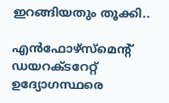ഇറങ്ങിയതും തൂക്കി..

എൻഫോഴ്സ്മെന്റ് ഡയറക്ടറേറ്റ് ഉദ്യോഗസ്ഥരെ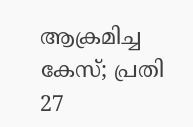ആക്രമിച്ച കേസ്; പ്രതി 27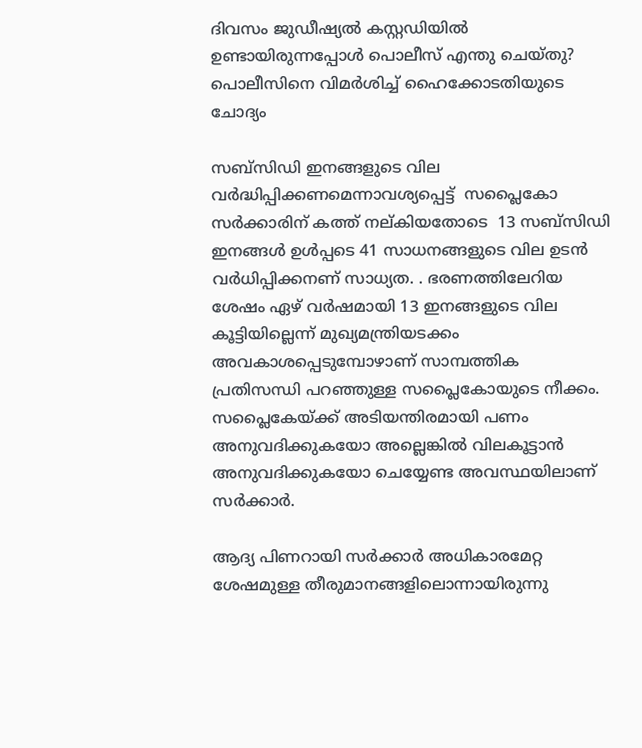ദിവസം ജുഡീഷ്യൽ കസ്റ്റഡിയിൽ ഉണ്ടായിരുന്നപ്പോൾ പൊലീസ് എന്തു ചെയ്തു? പൊലീസിനെ വിമർശിച്ച് ഹൈക്കോടതിയുടെ ചോദ്യം

സബ്‌സിഡി ഇനങ്ങളുടെ വില വര്‍ദ്ധിപ്പിക്കണമെന്നാവശ്യപ്പെട്ട്  സപ്ലൈകോ സര്‍ക്കാരിന് കത്ത് നല്കിയതോടെ  13 സബ്‌സിഡി ഇനങ്ങള്‍ ഉള്‍പ്പടെ 41 സാധനങ്ങളുടെ വില ഉടന്‍ വര്‍ധിപ്പിക്കനണ് സാധ്യത. . ഭരണത്തിലേറിയ ശേഷം ഏഴ് വര്‍ഷമായി 13 ഇനങ്ങളുടെ വില കൂട്ടിയില്ലെന്ന് മുഖ്യമന്ത്രിയടക്കം അവകാശപ്പെടുമ്പോഴാണ് സാമ്പത്തിക പ്രതിസന്ധി പറഞ്ഞുള്ള സപ്ലൈകോയുടെ നീക്കം. സപ്ലൈകേയ്ക്ക് അടിയന്തിരമായി പണം അനുവദിക്കുകയോ അല്ലെങ്കില്‍ വിലകൂട്ടാന്‍ അനുവദിക്കുകയോ ചെയ്യേണ്ട അവസ്ഥയിലാണ് സര്‍ക്കാര്‍.

ആദ്യ പിണറായി സര്‍ക്കാര്‍ അധികാരമേറ്റ ശേഷമുള്ള തീരുമാനങ്ങളിലൊന്നായിരുന്നു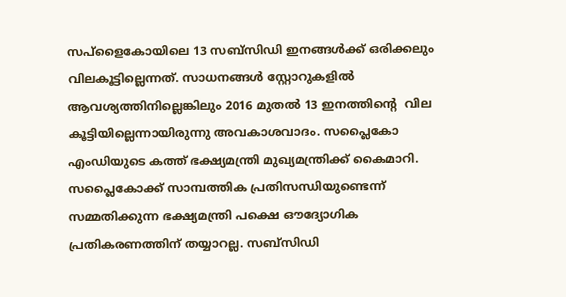സപ്‌ളൈകോയിലെ 13 സബ്‌സിഡി ഇനങ്ങള്‍ക്ക് ഒരിക്കലും വിലകൂട്ടില്ലെന്നത്. സാധനങ്ങള്‍ സ്റ്റോറുകളില്‍ ആവശ്യത്തിനില്ലെങ്കിലും 2016 മുതല്‍ 13 ഇനത്തിന്റെ  വില കൂട്ടിയില്ലെന്നായിരുന്നു അവകാശവാദം. സപ്ലൈകോ എംഡിയുടെ കത്ത് ഭക്ഷ്യമന്ത്രി മുഖ്യമന്ത്രിക്ക് കൈമാറി. സപ്ലൈകോക്ക് സാമ്പത്തിക പ്രതിസന്ധിയുണ്ടെന്ന് സമ്മതിക്കുന്ന ഭക്ഷ്യമന്ത്രി പക്ഷെ ഔദ്യോഗിക പ്രതികരണത്തിന് തയ്യാറല്ല. സബ്‌സിഡി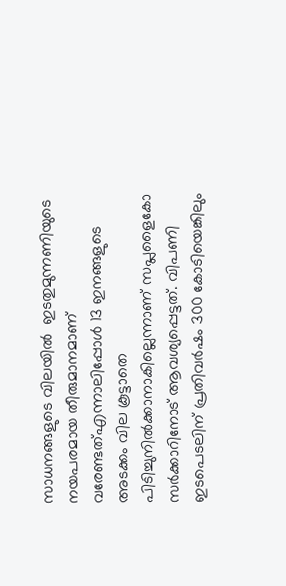സാധനങ്ങളുടെ വിലയില്‍  ഇടതുമുന്നണിയുടെ നയപരമായ തീരുമാനമാണ് വരേണ്ടത്എന്നാലിപ്പോള്‍ 13 ഇനങ്ങളുടെ അടക്കം വില കൂട്ടാതെ പിടിച്ചുനില്‍ക്കാനാകില്ലെന്നാണ് സപ്ലളൈകോ സര്‍ക്കാറിനോട് ആവശ്യപ്പെട്ടത്. വിപണി ഇടപെടലിന് പ്രതിവര്‍ഷം 300 കോടിയെങ്കിലും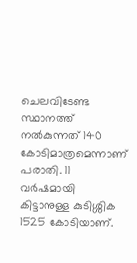ചെലവിടേണ്ട സ്ഥാനത്ത് നല്‍കുന്നത് 140 കോടിമാത്രമെന്നാണ് പരാതി. 11 വര്‍ഷമായി കിട്ടാനുള്ള കുടിശ്ശിക 1525 കോടിയാണ്.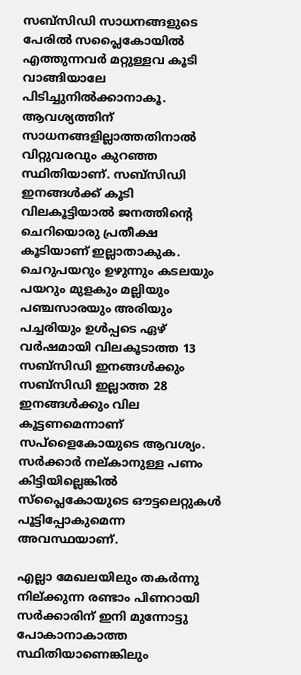സബ്‌സിഡി സാധനങ്ങളുടെ പേരില്‍ സപ്ലൈകോയില്‍ എത്തുന്നവര്‍ മറ്റുള്ളവ കൂടി വാങ്ങിയാലേ പിടിച്ചുനില്‍ക്കാനാകൂ. ആവശ്യത്തിന് സാധനങ്ങളില്ലാത്തതിനാല്‍ വിറ്റുവരവും കുറഞ്ഞ സ്ഥിതിയാണ്. സബ്‌സിഡി ഇനങ്ങള്‍ക്ക് കൂടി വിലകൂട്ടിയാല്‍ ജനത്തിന്റെ  ചെറിയൊരു പ്രതീക്ഷ കൂടിയാണ് ഇല്ലാതാകുക. ചെറുപയറും ഉഴുന്നും കടലയും പയറും മുളകും മല്ലിയും പഞ്ചസാരയും അരിയും പച്ചരിയും ഉള്‍പ്പടെ ഏഴ് വര്‍ഷമായി വിലകൂടാത്ത 13 സബ്‌സിഡി ഇനങ്ങള്‍ക്കും സബ്‌സിഡി ഇല്ലാത്ത 28 ഇനങ്ങള്‍ക്കും വില കൂട്ടണമെന്നാണ് സപ്‌ളൈകോയുടെ ആവശ്യം. സര്‍ക്കാര്‍ നല്കാനുള്ള പണം കിട്ടിയില്ലെങ്കില്‍ സ്‌പ്ലൈകോയുടെ ഔട്ടലെറ്റുകള്‍ പൂട്ടിപ്പോകുമെന്ന അവസ്ഥയാണ്.

എല്ലാ മേഖലയിലും തകര്‍ന്നു നില്ക്കുന്ന രണ്ടാം പിണറായി സര്‍ക്കാരിന് ഇനി മുന്നോട്ടു പോകാനാകാത്ത സ്ഥിതിയാണെങ്കിലും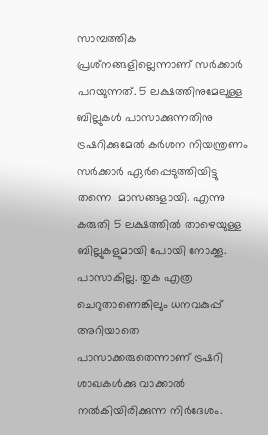സാമ്പത്തിക പ്രശ്‌നങ്ങളില്ലെന്നാണ് സര്‍ക്കാര്‍ പറയുന്നത്. 5 ലക്ഷത്തിനുമേലുള്ള ബില്ലുകള്‍ പാസാക്കുന്നതിനു ട്രഷറിക്കുമേല്‍ കര്‍ശന നിയന്ത്രണം സര്‍ക്കാര്‍ ഏര്‍പ്പെടുത്തിയിട്ടു തന്നെ  മാസങ്ങളായി. എന്നു കരുതി 5 ലക്ഷത്തില്‍ താഴെയുള്ള ബില്ലുകളുമായി പോയി നോക്കൂ. പാസാകില്ല. തുക എത്ര ചെറുതാണെങ്കിലും ധനവകുപ്പ് അറിയാതെ പാസാക്കരുതെന്നാണ് ട്രഷറി ശാഖകള്‍ക്കു വാക്കാല്‍ നല്‍കിയിരിക്കുന്ന നിര്‍ദേശം.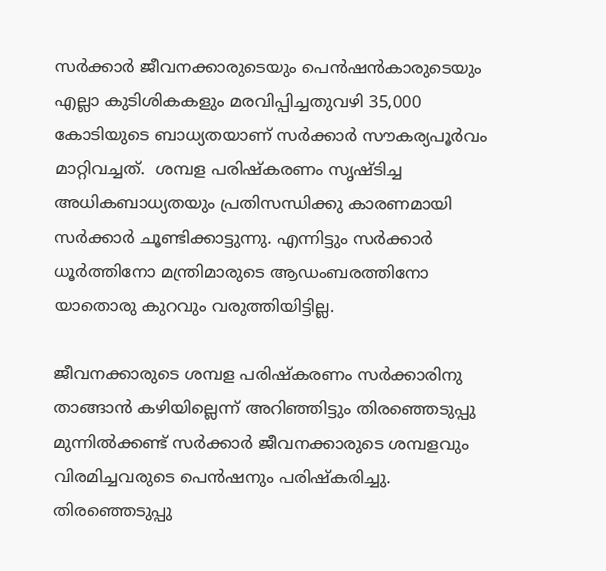സര്‍ക്കാര്‍ ജീവനക്കാരുടെയും പെന്‍ഷന്‍കാരുടെയും എല്ലാ കുടിശികകളും മരവിപ്പിച്ചതുവഴി 35,000 കോടിയുടെ ബാധ്യതയാണ് സര്‍ക്കാര്‍ സൗകര്യപൂര്‍വം മാറ്റിവച്ചത്.  ശമ്പള പരിഷ്‌കരണം സൃഷ്ടിച്ച അധികബാധ്യതയും പ്രതിസന്ധിക്കു കാരണമായി സര്‍ക്കാര്‍ ചൂണ്ടിക്കാട്ടുന്നു. എന്നിട്ടും സര്‍ക്കാര്‍ ധൂര്‍ത്തിനോ മന്ത്രിമാരുടെ ആഡംബരത്തിനോ യാതൊരു കുറവും വരുത്തിയിട്ടില്ല.

ജീവനക്കാരുടെ ശമ്പള പരിഷ്‌കരണം സര്‍ക്കാരിനു താങ്ങാന്‍ കഴിയില്ലെന്ന് അറിഞ്ഞിട്ടും തിരഞ്ഞെടുപ്പു മുന്നില്‍ക്കണ്ട് സര്‍ക്കാര്‍ ജീവനക്കാരുടെ ശമ്പളവും വിരമിച്ചവരുടെ പെന്‍ഷനും പരിഷ്‌കരിച്ചു. തിരഞ്ഞെടുപ്പു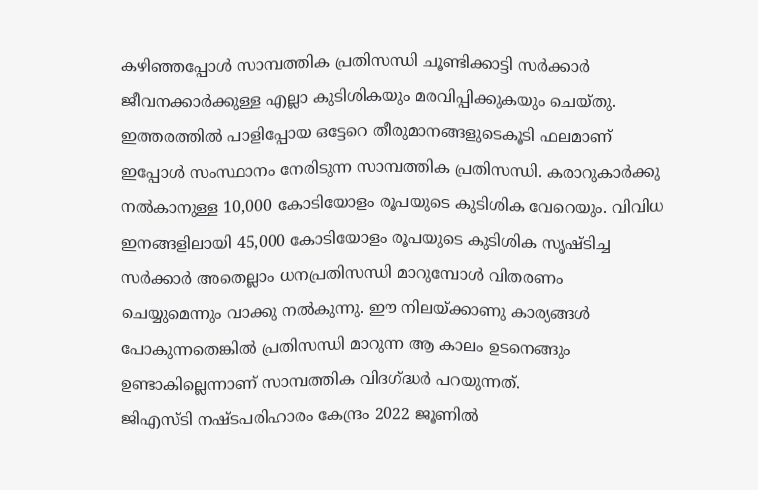കഴിഞ്ഞപ്പോള്‍ സാമ്പത്തിക പ്രതിസന്ധി ചൂണ്ടിക്കാട്ടി സര്‍ക്കാര്‍ ജീവനക്കാര്‍ക്കുള്ള എല്ലാ കുടിശികയും മരവിപ്പിക്കുകയും ചെയ്തു. ഇത്തരത്തില്‍ പാളിപ്പോയ ഒട്ടേറെ തീരുമാനങ്ങളുടെകൂടി ഫലമാണ് ഇപ്പോള്‍ സംസ്ഥാനം നേരിടുന്ന സാമ്പത്തിക പ്രതിസന്ധി. കരാറുകാര്‍ക്കു നല്‍കാനുള്ള 10,000 കോടിയോളം രൂപയുടെ കുടിശിക വേറെയും. വിവിധ ഇനങ്ങളിലായി 45,000 കോടിയോളം രൂപയുടെ കുടിശിക സൃഷ്ടിച്ച സര്‍ക്കാര്‍ അതെല്ലാം ധനപ്രതിസന്ധി മാറുമ്പോള്‍ വിതരണം ചെയ്യുമെന്നും വാക്കു നല്‍കുന്നു. ഈ നിലയ്ക്കാണു കാര്യങ്ങള്‍ പോകുന്നതെങ്കില്‍ പ്രതിസന്ധി മാറുന്ന ആ കാലം ഉടനെങ്ങും ഉണ്ടാകില്ലെന്നാണ് സാമ്പത്തിക വിദഗ്ദ്ധര്‍ പറയുന്നത്.
ജിഎസ്ടി നഷ്ടപരിഹാരം കേന്ദ്രം 2022 ജൂണില്‍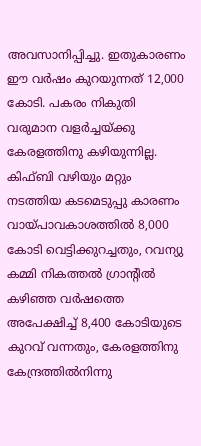അവസാനിപ്പിച്ചു. ഇതുകാരണം ഈ വര്‍ഷം കുറയുന്നത് 12,000 കോടി. പകരം നികുതി വരുമാന വളര്‍ച്ചയ്ക്കു കേരളത്തിനു കഴിയുന്നില്ല. കിഫ്ബി വഴിയും മറ്റും നടത്തിയ കടമെടുപ്പു കാരണം വായ്പാവകാശത്തില്‍ 8,000 കോടി വെട്ടിക്കുറച്ചതും, റവന്യു കമ്മി നികത്തല്‍ ഗ്രാന്റില്‍ കഴിഞ്ഞ വര്‍ഷത്തെ അപേക്ഷിച്ച് 8,400 കോടിയുടെ കുറവ് വന്നതും, കേരളത്തിനു കേന്ദ്രത്തില്‍നിന്നു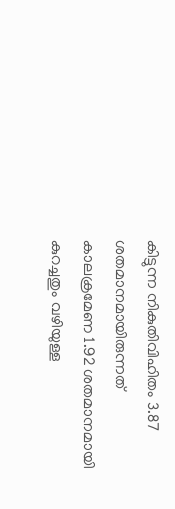കിട്ടുന്ന നികുതിവിഹിതം 3.87 ശതമാനമായിരുന്നത് കാലക്രമേണ 1.92 ശതമാനമായി കുറച്ചതും വഴിയുള്ള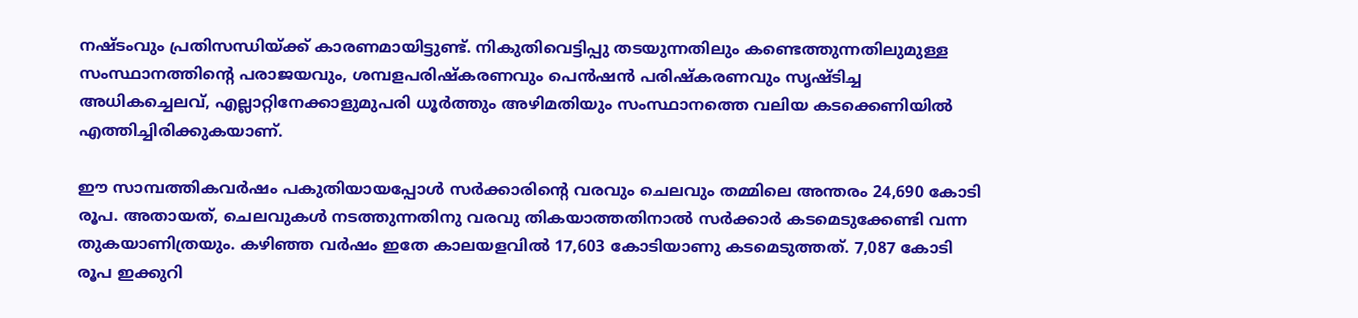നഷ്ടംവും പ്രതിസന്ധിയ്ക്ക് കാരണമായിട്ടുണ്ട്. നികുതിവെട്ടിപ്പു തടയുന്നതിലും കണ്ടെത്തുന്നതിലുമുള്ള സംസ്ഥാനത്തിന്റെ പരാജയവും, ശമ്പളപരിഷ്‌കരണവും പെന്‍ഷന്‍ പരിഷ്‌കരണവും സൃഷ്ടിച്ച അധികച്ചെലവ്, എല്ലാറ്റിനേക്കാളുമുപരി ധൂര്‍ത്തും അഴിമതിയും സംസ്ഥാനത്തെ വലിയ കടക്കെണിയില്‍ എത്തിച്ചിരിക്കുകയാണ്.

ഈ സാമ്പത്തികവര്‍ഷം പകുതിയായപ്പോള്‍ സര്‍ക്കാരിന്റെ വരവും ചെലവും തമ്മിലെ അന്തരം 24,690 കോടി രൂപ. അതായത്, ചെലവുകള്‍ നടത്തുന്നതിനു വരവു തികയാത്തതിനാല്‍ സര്‍ക്കാര്‍ കടമെടുക്കേണ്ടി വന്ന തുകയാണിത്രയും. കഴിഞ്ഞ വര്‍ഷം ഇതേ കാലയളവില്‍ 17,603 കോടിയാണു കടമെടുത്തത്. 7,087 കോടി രൂപ ഇക്കുറി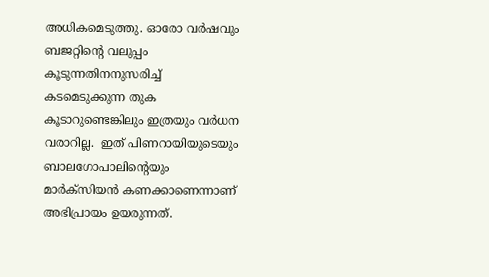അധികമെടുത്തു. ഓരോ വര്‍ഷവും ബജറ്റിന്റെ വലുപ്പം കൂടുന്നതിനനുസരിച്ച് കടമെടുക്കുന്ന തുക കൂടാറുണ്ടെങ്കിലും ഇത്രയും വര്‍ധന വരാറില്ല.  ഇത് പിണറായിയുടെയും ബാലഗോപാലിന്റെയും മാര്‍ക്‌സിയന്‍ കണക്കാണെന്നാണ് അഭിപ്രായം ഉയരുന്നത്.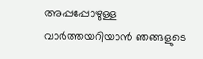അപ്പപ്പോഴുള്ള വാര്‍ത്തയറിയാന്‍ ഞങ്ങളുടെ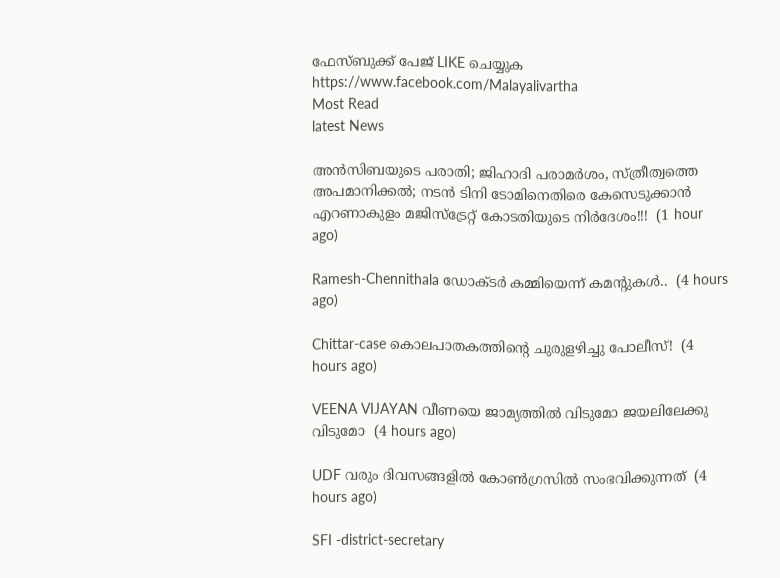ഫേസ്‌ബുക്ക്‌ പേജ് LIKE ചെയ്യുക
https://www.facebook.com/Malayalivartha
Most Read
latest News

അൻസിബയുടെ പരാതി; ജിഹാദി പരാമർശം, സ്ത്രീത്വത്തെ അപമാനിക്കൽ; നടൻ ടിനി ടോമിനെതിരെ കേസെടുക്കാൻ എറണാകുളം മജിസ്ട്രേറ്റ് കോടതിയുടെ നിർദേശം!!!  (1 hour ago)

Ramesh-Chennithala ഡോക്ടർ കമ്മിയെന്ന് കമന്റുകൾ..  (4 hours ago)

Chittar-case കൊലപാതകത്തിന്റെ ചുരുളഴിച്ചു പോലീസ്!  (4 hours ago)

VEENA VIJAYAN വീണയെ ജാമ്യത്തില്‍ വിടുമോ ജയലിലേക്കു വിടുമോ  (4 hours ago)

UDF വരും ദിവസങ്ങളിൽ കോൺഗ്രസിൽ സംഭവിക്കുന്നത്  (4 hours ago)

SFI -district-secretary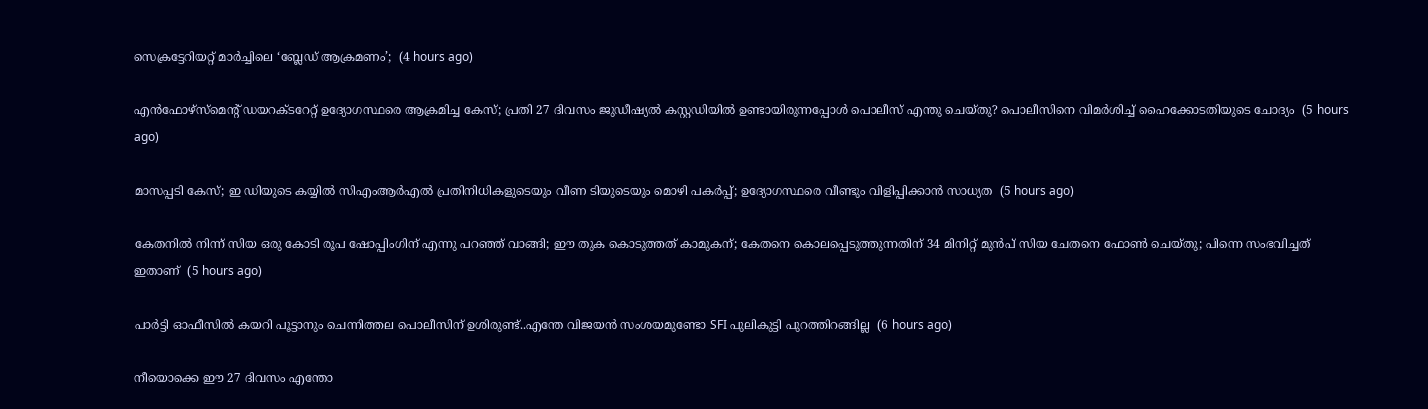സെക്രട്ടേറിയറ്റ് മാർച്ചിലെ ‘ബ്ലേഡ് ആക്രമണം’;  (4 hours ago)

എൻഫോഴ്സ്മെന്റ് ഡയറക്ടറേറ്റ് ഉദ്യോഗസ്ഥരെ ആക്രമിച്ച കേസ്; പ്രതി 27 ദിവസം ജുഡീഷ്യൽ കസ്റ്റഡിയിൽ ഉണ്ടായിരുന്നപ്പോൾ പൊലീസ് എന്തു ചെയ്തു? പൊലീസിനെ വിമർശിച്ച് ഹൈക്കോടതിയുടെ ചോദ്യം  (5 hours ago)

മാസപ്പടി കേസ്; ഇ ഡിയുടെ കയ്യിൽ സിഎംആർഎൽ പ്രതിനിധികളുടെയും വീണ ടിയുടെയും മൊഴി പകർപ്പ്; ഉദ്യോഗസ്ഥരെ വീണ്ടും വിളിപ്പിക്കാൻ സാധ്യത  (5 hours ago)

കേതനിൽ നിന്ന് സിയ ഒരു കോടി രൂപ ഷോപ്പിംഗിന് എന്നു പറഞ്ഞ് വാങ്ങി; ഈ തുക കൊടുത്തത് കാമുകന്; കേതനെ കൊലപ്പെടുത്തുന്നതിന് 34 മിനിറ്റ് മുൻപ് സിയ ചേതനെ ഫോൺ ചെയ്തു; പിന്നെ സംഭവിച്ചത് ഇതാണ്  (5 hours ago)

പാർട്ടി ഓഫീസിൽ കയറി പൂട്ടാനും ചെന്നിത്തല പൊലീസിന് ഉശിരുണ്ട്..എന്തേ വിജയൻ സംശയമുണ്ടോ SFI പുലികുട്ടി പുറത്തിറങ്ങില്ല  (6 hours ago)

നീയൊക്കെ ഈ 27 ദിവസം എന്തോ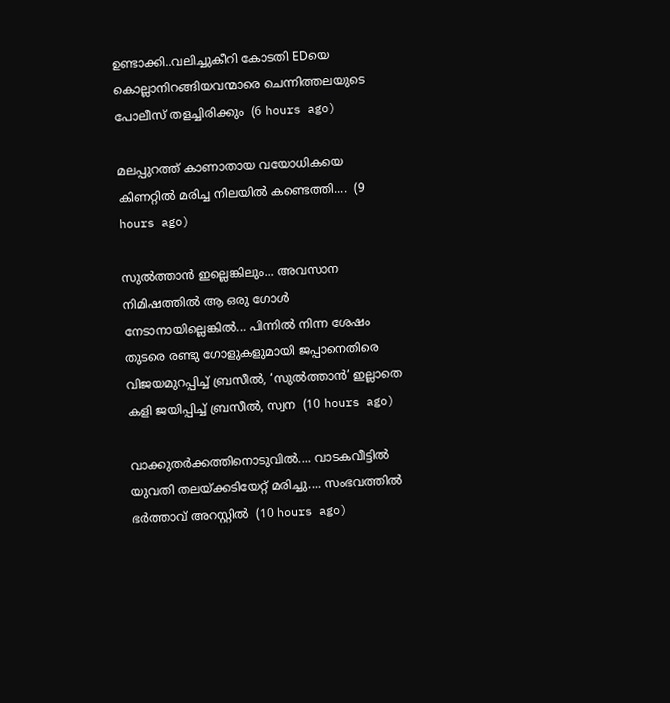ഉണ്ടാക്കി..വലിച്ചുകീറി കോടതി EDയെ കൊല്ലാനിറങ്ങിയവന്മാരെ ചെന്നിത്തലയുടെ പോലീസ് തളച്ചിരിക്കും  (6 hours ago)

മലപ്പുറത്ത് കാണാതായ വയോധികയെ കിണറ്റിൽ മരിച്ച നിലയിൽ കണ്ടെത്തി....  (9 hours ago)

സുൽത്താൻ ഇല്ലെങ്കിലും... അവസാന നിമിഷത്തിൽ ആ ഒരു ഗോൾ നേടാനായില്ലെങ്കിൽ... പിന്നിൽ നിന്ന ശേഷം തുടരെ രണ്ടു ഗോളുകളുമായി ജപ്പാനെതിരെ വിജയമുറപ്പിച്ച് ബ്രസീൽ, ‘സുൽത്താൻ’ ഇല്ലാതെ കളി ജയിപ്പിച്ച് ബ്രസീൽ, സ്വന  (10 hours ago)

വാക്കുതർക്കത്തിനൊടുവിൽ.... വാടകവീട്ടിൽ യുവതി തലയ്ക്കടിയേറ്റ് മരിച്ചു.... സംഭവത്തിൽ ഭർത്താവ് അറസ്റ്റിൽ  (10 hours ago)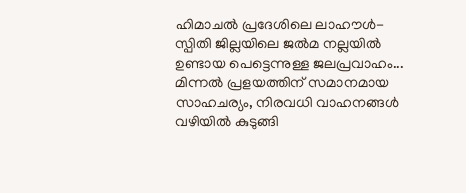ഹിമാചൽ പ്രദേശിലെ ലാഹൗൾ-സ്പിതി ജില്ലയിലെ ജൽമ നല്ലയിൽ ഉണ്ടായ പെട്ടെന്നുള്ള ജലപ്രവാഹം... മിന്നൽ പ്രളയത്തിന് സമാനമായ സാഹചര്യം, നിരവധി വാഹനങ്ങൾ വഴിയിൽ കുടുങ്ങി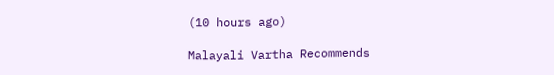(10 hours ago)

Malayali Vartha Recommends